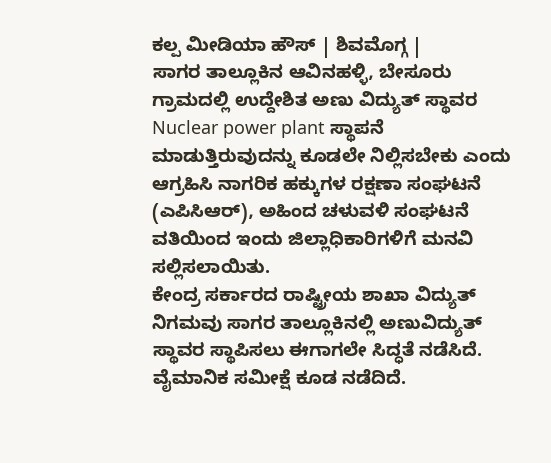ಕಲ್ಪ ಮೀಡಿಯಾ ಹೌಸ್ | ಶಿವಮೊಗ್ಗ |
ಸಾಗರ ತಾಲ್ಲೂಕಿನ ಆವಿನಹಳ್ಳಿ, ಬೇಸೂರು ಗ್ರಾಮದಲ್ಲಿ ಉದ್ದೇಶಿತ ಅಣು ವಿದ್ಯುತ್ ಸ್ಥಾವರ Nuclear power plant ಸ್ಥಾಪನೆ ಮಾಡುತ್ತಿರುವುದನ್ನು ಕೂಡಲೇ ನಿಲ್ಲಿಸಬೇಕು ಎಂದು ಆಗ್ರಹಿಸಿ ನಾಗರಿಕ ಹಕ್ಕುಗಳ ರಕ್ಷಣಾ ಸಂಘಟನೆ (ಎಪಿಸಿಆರ್), ಅಹಿಂದ ಚಳುವಳಿ ಸಂಘಟನೆ ವತಿಯಿಂದ ಇಂದು ಜಿಲ್ಲಾಧಿಕಾರಿಗಳಿಗೆ ಮನವಿ ಸಲ್ಲಿಸಲಾಯಿತು.
ಕೇಂದ್ರ ಸರ್ಕಾರದ ರಾಷ್ಟ್ರೀಯ ಶಾಖಾ ವಿದ್ಯುತ್ ನಿಗಮವು ಸಾಗರ ತಾಲ್ಲೂಕಿನಲ್ಲಿ ಅಣುವಿದ್ಯುತ್ ಸ್ಥಾವರ ಸ್ಥಾಪಿಸಲು ಈಗಾಗಲೇ ಸಿದ್ಧತೆ ನಡೆಸಿದೆ. ವೈಮಾನಿಕ ಸಮೀಕ್ಷೆ ಕೂಡ ನಡೆದಿದೆ.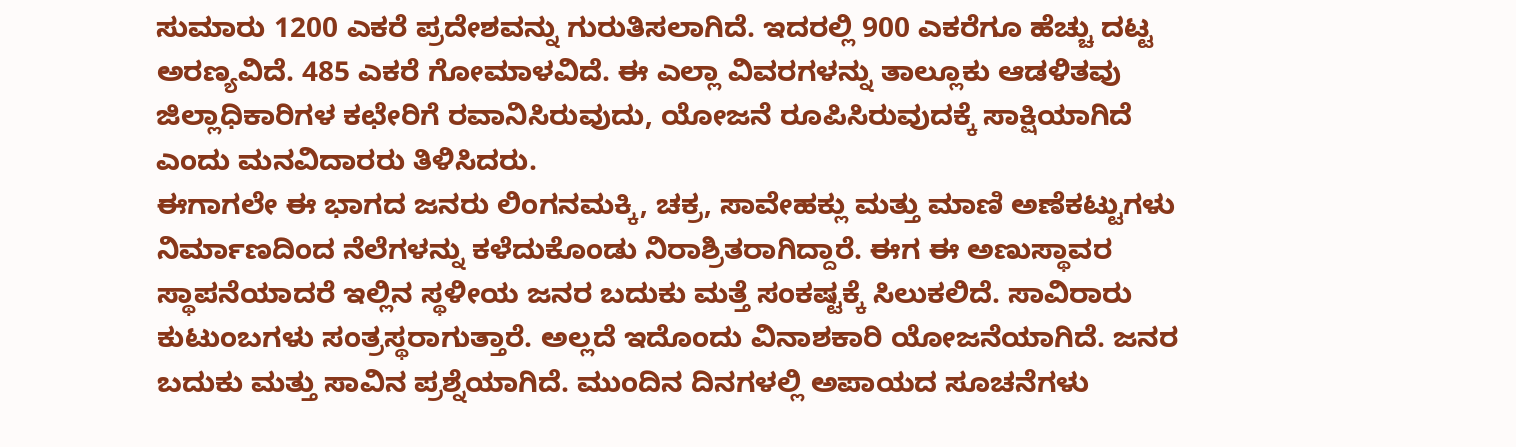ಸುಮಾರು 1200 ಎಕರೆ ಪ್ರದೇಶವನ್ನು ಗುರುತಿಸಲಾಗಿದೆ. ಇದರಲ್ಲಿ 900 ಎಕರೆಗೂ ಹೆಚ್ಚು ದಟ್ಟ ಅರಣ್ಯವಿದೆ. 485 ಎಕರೆ ಗೋಮಾಳವಿದೆ. ಈ ಎಲ್ಲಾ ವಿವರಗಳನ್ನು ತಾಲ್ಲೂಕು ಆಡಳಿತವು ಜಿಲ್ಲಾಧಿಕಾರಿಗಳ ಕಛೇರಿಗೆ ರವಾನಿಸಿರುವುದು, ಯೋಜನೆ ರೂಪಿಸಿರುವುದಕ್ಕೆ ಸಾಕ್ಷಿಯಾಗಿದೆ ಎಂದು ಮನವಿದಾರರು ತಿಳಿಸಿದರು.
ಈಗಾಗಲೇ ಈ ಭಾಗದ ಜನರು ಲಿಂಗನಮಕ್ಕಿ, ಚಕ್ರ, ಸಾವೇಹಕ್ಲು ಮತ್ತು ಮಾಣಿ ಅಣೆಕಟ್ಟುಗಳು ನಿರ್ಮಾಣದಿಂದ ನೆಲೆಗಳನ್ನು ಕಳೆದುಕೊಂಡು ನಿರಾಶ್ರಿತರಾಗಿದ್ದಾರೆ. ಈಗ ಈ ಅಣುಸ್ಥಾವರ ಸ್ಥಾಪನೆಯಾದರೆ ಇಲ್ಲಿನ ಸ್ಥಳೀಯ ಜನರ ಬದುಕು ಮತ್ತೆ ಸಂಕಷ್ಟಕ್ಕೆ ಸಿಲುಕಲಿದೆ. ಸಾವಿರಾರು ಕುಟುಂಬಗಳು ಸಂತ್ರಸ್ಥರಾಗುತ್ತಾರೆ. ಅಲ್ಲದೆ ಇದೊಂದು ವಿನಾಶಕಾರಿ ಯೋಜನೆಯಾಗಿದೆ. ಜನರ ಬದುಕು ಮತ್ತು ಸಾವಿನ ಪ್ರಶ್ನೆಯಾಗಿದೆ. ಮುಂದಿನ ದಿನಗಳಲ್ಲಿ ಅಪಾಯದ ಸೂಚನೆಗಳು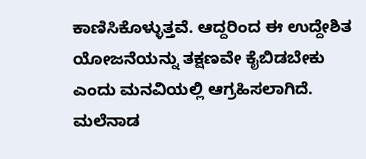ಕಾಣಿಸಿಕೊಳ್ಳುತ್ತವೆ. ಆದ್ದರಿಂದ ಈ ಉದ್ದೇಶಿತ ಯೋಜನೆಯನ್ನು ತಕ್ಷಣವೇ ಕೈಬಿಡಬೇಕು ಎಂದು ಮನವಿಯಲ್ಲಿ ಆಗ್ರಹಿಸಲಾಗಿದೆ.
ಮಲೆನಾಡ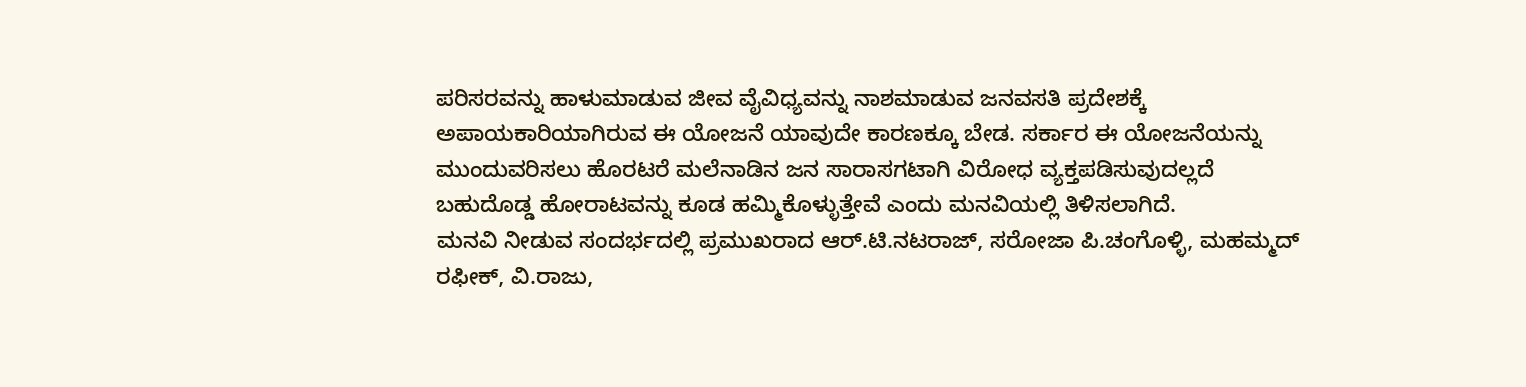ಪರಿಸರವನ್ನು ಹಾಳುಮಾಡುವ ಜೀವ ವೈವಿಧ್ಯವನ್ನು ನಾಶಮಾಡುವ ಜನವಸತಿ ಪ್ರದೇಶಕ್ಕೆ ಅಪಾಯಕಾರಿಯಾಗಿರುವ ಈ ಯೋಜನೆ ಯಾವುದೇ ಕಾರಣಕ್ಕೂ ಬೇಡ. ಸರ್ಕಾರ ಈ ಯೋಜನೆಯನ್ನು ಮುಂದುವರಿಸಲು ಹೊರಟರೆ ಮಲೆನಾಡಿನ ಜನ ಸಾರಾಸಗಟಾಗಿ ವಿರೋಧ ವ್ಯಕ್ತಪಡಿಸುವುದಲ್ಲದೆ ಬಹುದೊಡ್ಡ ಹೋರಾಟವನ್ನು ಕೂಡ ಹಮ್ಮಿಕೊಳ್ಳುತ್ತೇವೆ ಎಂದು ಮನವಿಯಲ್ಲಿ ತಿಳಿಸಲಾಗಿದೆ.
ಮನವಿ ನೀಡುವ ಸಂದರ್ಭದಲ್ಲಿ ಪ್ರಮುಖರಾದ ಆರ್.ಟಿ.ನಟರಾಜ್, ಸರೋಜಾ ಪಿ.ಚಂಗೊಳ್ಳಿ, ಮಹಮ್ಮದ್ ರಫೀಕ್, ವಿ.ರಾಜು,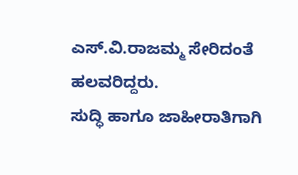ಎಸ್.ವಿ.ರಾಜಮ್ಮ ಸೇರಿದಂತೆ ಹಲವರಿದ್ದರು.
ಸುದ್ಧಿ ಹಾಗೂ ಜಾಹೀರಾತಿಗಾಗಿ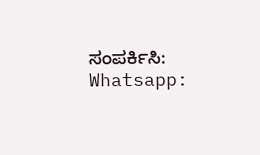ಸಂಪರ್ಕಿಸಿ: Whatsapp: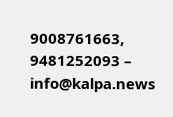9008761663, 9481252093 – info@kalpa.news